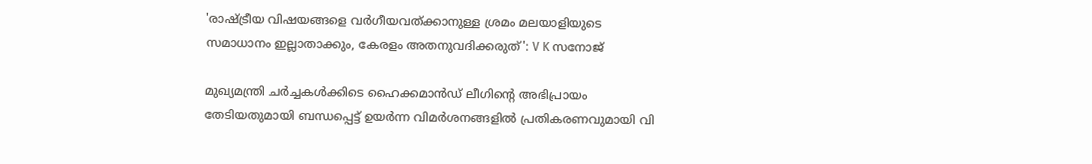'രാഷ്ട്രീയ വിഷയങ്ങളെ വർഗീയവത്ക്കാനുള്ള ശ്രമം മലയാളിയുടെ സമാധാനം ഇല്ലാതാക്കും, കേരളം അതനുവദിക്കരുത്': V K സനോജ്

മുഖ്യമന്ത്രി ചർച്ചകൾക്കിടെ ഹൈക്കമാൻഡ് ലീഗിൻ്റെ അഭിപ്രായം തേടിയതുമായി ബന്ധപ്പെട്ട് ഉയർന്ന വിമർശനങ്ങളിൽ പ്രതികരണവുമായി വി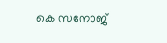കെ സനോജ്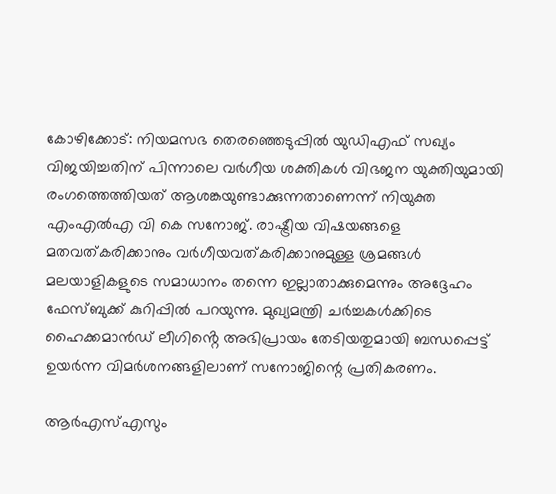കോഴിക്കോട്: നിയമസഭ തെരഞ്ഞെടുപ്പില്‍ യുഡിഎഫ് സഖ്യം വിജയിച്ചതിന് പിന്നാലെ വര്‍ഗീയ ശക്തികള്‍ വിഭജന യുക്തിയുമായി രംഗത്തെത്തിയത് ആശങ്കയുണ്ടാക്കുന്നതാണെന്ന് നിയുക്ത എംഎല്‍എ വി കെ സനോജ്. രാഷ്ട്രീയ വിഷയങ്ങളെ മതവത്കരിക്കാനും വര്‍ഗീയവത്കരിക്കാനുമുള്ള ശ്രമങ്ങള്‍ മലയാളികളുടെ സമാധാനം തന്നെ ഇല്ലാതാക്കുമെന്നും അദ്ദേഹം ഫേസ്ബുക്ക് കുറിപ്പില്‍ പറയുന്നു. മുഖ്യമന്ത്രി ചർച്ചകൾക്കിടെ ഹൈക്കമാൻഡ് ലീഗിൻ്റെ അഭിപ്രായം തേടിയതുമായി ബന്ധപ്പെട്ട് ഉയർന്ന വിമർശനങ്ങളിലാണ് സനോജിന്റെ പ്രതികരണം.

ആര്‍എസ്എസും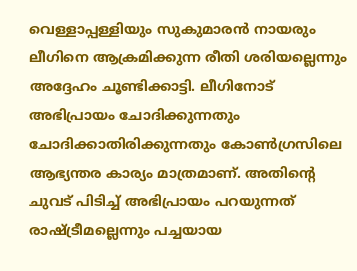വെള്ളാപ്പള്ളിയും സുകുമാരന്‍ നായരും ലീഗിനെ ആക്രമിക്കുന്ന രീതി ശരിയല്ലെന്നും അദ്ദേഹം ചൂണ്ടിക്കാട്ടി. ലീഗിനോട് അഭിപ്രായം ചോദിക്കുന്നതും ചോദിക്കാതിരിക്കുന്നതും കോണ്‍ഗ്രസിലെ ആഭ്യന്തര കാര്യം മാത്രമാണ്. അതിന്റെ ചുവട് പിടിച്ച് അഭിപ്രായം പറയുന്നത് രാഷ്ട്രീമല്ലെന്നും പച്ചയായ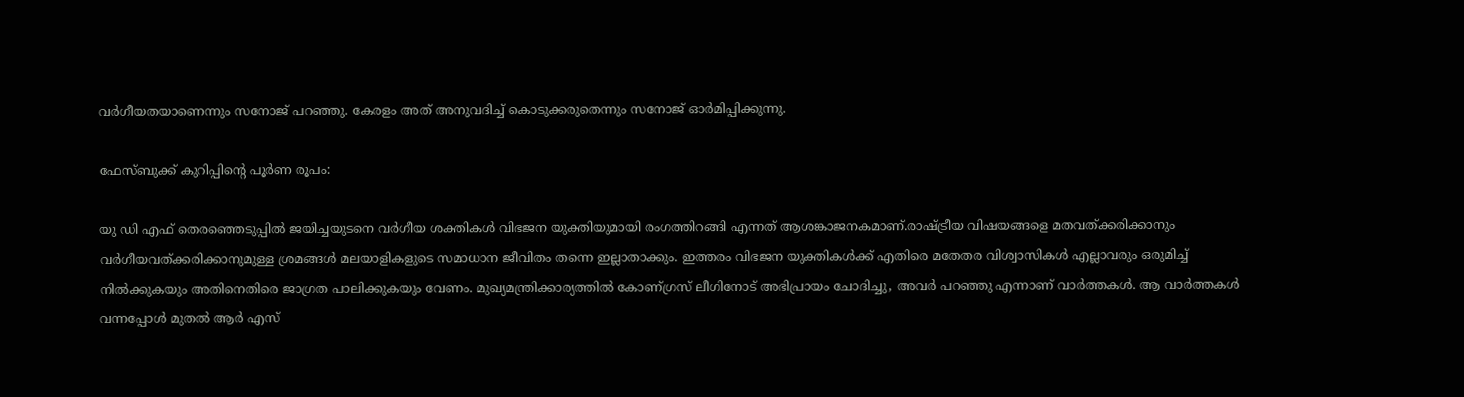വര്‍ഗീയതയാണെന്നും സനോജ് പറഞ്ഞു. കേരളം അത് അനുവദിച്ച് കൊടുക്കരുതെന്നും സനോജ് ഓര്‍മിപ്പിക്കുന്നു.

ഫേസ്ബുക്ക് കുറിപ്പിന്‍റെ പൂർണ രൂപം:

യു ഡി എഫ് തെരഞ്ഞെടുപ്പില്‍ ജയിച്ചയുടനെ വര്‍ഗീയ ശക്തികള്‍ വിഭജന യുക്തിയുമായി രംഗത്തിറങ്ങി എന്നത് ആശങ്കാജനകമാണ്.രാഷ്ട്രീയ വിഷയങ്ങളെ മതവത്ക്കരിക്കാനും വര്‍ഗീയവത്ക്കരിക്കാനുമുള്ള ശ്രമങ്ങള്‍ മലയാളികളുടെ സമാധാന ജീവിതം തന്നെ ഇല്ലാതാക്കും. ഇത്തരം വിഭജന യുക്തികള്‍ക്ക് എതിരെ മതേതര വിശ്വാസികള്‍ എല്ലാവരും ഒരുമിച്ച് നില്‍ക്കുകയും അതിനെതിരെ ജാഗ്രത പാലിക്കുകയും വേണം. മുഖ്യമന്ത്രിക്കാര്യത്തില്‍ കോണ്ഗ്രസ് ലീഗിനോട് അഭിപ്രായം ചോദിച്ചു, അവര്‍ പറഞ്ഞു എന്നാണ് വാര്‍ത്തകള്‍. ആ വാര്‍ത്തകള്‍ വന്നപ്പോള്‍ മുതല്‍ ആര്‍ എസ്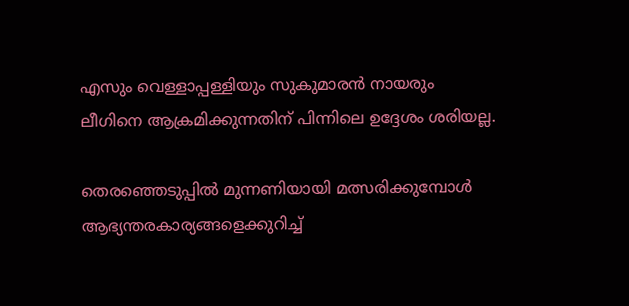എസും വെള്ളാപ്പള്ളിയും സുകുമാരന്‍ നായരും ലീഗിനെ ആക്രമിക്കുന്നതിന് പിന്നിലെ ഉദ്ദേശം ശരിയല്ല.

തെരഞ്ഞെടുപ്പില്‍ മുന്നണിയായി മത്സരിക്കുമ്പോള്‍ ആഭ്യന്തരകാര്യങ്ങളെക്കുറിച്ച്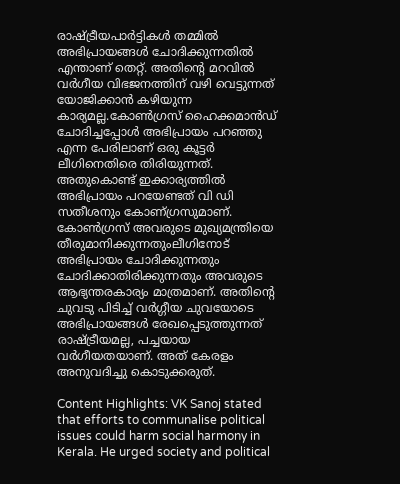രാഷ്ട്രീയപാര്‍ട്ടികള്‍ തമ്മില്‍ അഭിപ്രായങ്ങള്‍ ചോദിക്കുന്നതില്‍ എന്താണ് തെറ്റ്. അതിന്റെ മറവില്‍ വര്‍ഗീയ വിഭജനത്തിന് വഴി വെട്ടുന്നത് യോജിക്കാന്‍ കഴിയുന്ന കാര്യമല്ല.കോണ്‍ഗ്രസ് ഹൈക്കമാന്‍ഡ് ചോദിച്ചപ്പോള്‍ അഭിപ്രായം പറഞ്ഞു എന്ന പേരിലാണ് ഒരു കൂട്ടര്‍ ലീഗിനെതിരെ തിരിയുന്നത്. അതുകൊണ്ട് ഇക്കാര്യത്തില്‍ അഭിപ്രായം പറയേണ്ടത് വി ഡി സതീശനും കോണ്ഗ്രസുമാണ്. കോണ്‍ഗ്രസ് അവരുടെ മുഖ്യമന്ത്രിയെ തീരുമാനിക്കുന്നതുംലീഗിനോട് അഭിപ്രായം ചോദിക്കുന്നതും ചോദിക്കാതിരിക്കുന്നതും അവരുടെ ആഭ്യന്തരകാര്യം മാത്രമാണ്. അതിന്റെ ചുവടു പിടിച്ച് വര്‍ഗ്ഗീയ ചുവയോടെ അഭിപ്രായങ്ങള്‍ രേഖപ്പെടുത്തുന്നത് രാഷ്ട്രീയമല്ല, പച്ചയായ വര്‍ഗീയതയാണ്. അത് കേരളം അനുവദിച്ചു കൊടുക്കരുത്.

Content Highlights: VK Sanoj stated that efforts to communalise political issues could harm social harmony in Kerala. He urged society and political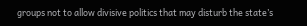groups not to allow divisive politics that may disturb the state’s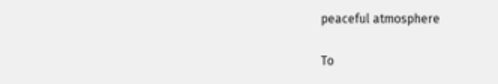peaceful atmosphere

To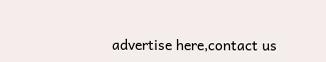advertise here,contact us